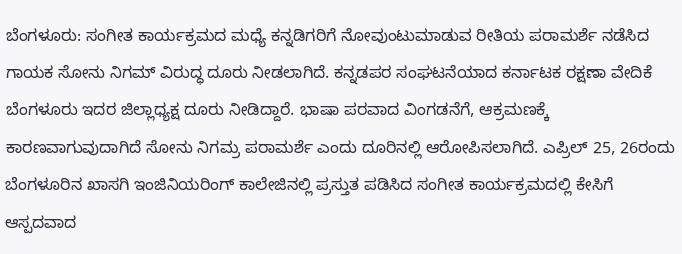ಬೆಂಗಳೂರು: ಸಂಗೀತ ಕಾರ್ಯಕ್ರಮದ ಮಧ್ಯೆ ಕನ್ನಡಿಗರಿಗೆ ನೋವುಂಟುಮಾಡುವ ರೀತಿಯ ಪರಾಮರ್ಶೆ ನಡೆಸಿದ ಗಾಯಕ ಸೋನು ನಿಗಮ್ ವಿರುದ್ಧ ದೂರು ನೀಡಲಾಗಿದೆ. ಕನ್ನಡಪರ ಸಂಘಟನೆಯಾದ ಕರ್ನಾಟಕ ರಕ್ಷಣಾ ವೇದಿಕೆ ಬೆಂಗಳೂರು ಇದರ ಜಿಲ್ಲಾಧ್ಯಕ್ಷ ದೂರು ನೀಡಿದ್ದಾರೆ. ಭಾಷಾ ಪರವಾದ ವಿಂಗಡನೆಗೆ, ಆಕ್ರಮಣಕ್ಕೆ ಕಾರಣವಾಗುವುದಾಗಿದೆ ಸೋನು ನಿಗಮ್ರ ಪರಾಮರ್ಶೆ ಎಂದು ದೂರಿನಲ್ಲಿ ಆರೋಪಿಸಲಾಗಿದೆ. ಎಪ್ರಿಲ್ 25, 26ರಂದು ಬೆಂಗಳೂರಿನ ಖಾಸಗಿ ಇಂಜಿನಿಯರಿಂಗ್ ಕಾಲೇಜಿನಲ್ಲಿ ಪ್ರಸ್ತುತ ಪಡಿಸಿದ ಸಂಗೀತ ಕಾರ್ಯಕ್ರಮದಲ್ಲಿ ಕೇಸಿಗೆ ಆಸ್ಪದವಾದ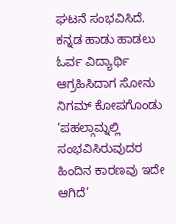ಘಟನೆ ಸಂಭವಿಸಿದೆ.
ಕನ್ನಡ ಹಾಡು ಹಾಡಲು ಓರ್ವ ವಿದ್ಯಾರ್ಥಿ ಆಗ್ರಹಿಸಿದಾಗ ಸೋನು ನಿಗಮ್ ಕೋಪಗೊಂಡು ‘ಪಹಲ್ಗಾಮ್ನಲ್ಲಿ ಸಂಭವಿಸಿರುವುದರ ಹಿಂದಿನ ಕಾರಣವು ಇದೇ ಆಗಿದೆ’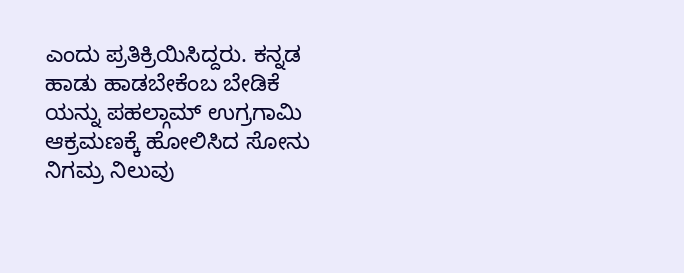ಎಂದು ಪ್ರತಿಕ್ರಿಯಿಸಿದ್ದರು. ಕನ್ನಡ ಹಾಡು ಹಾಡಬೇಕೆಂಬ ಬೇಡಿಕೆ ಯನ್ನು ಪಹಲ್ಗಾಮ್ ಉಗ್ರಗಾಮಿ ಆಕ್ರಮಣಕ್ಕೆ ಹೋಲಿಸಿದ ಸೋನು ನಿಗಮ್ರ ನಿಲುವು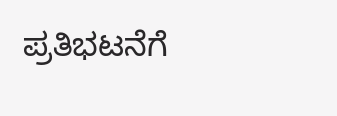ಪ್ರತಿಭಟನೆಗೆ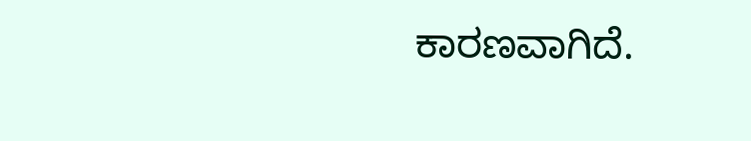ಕಾರಣವಾಗಿದೆ.